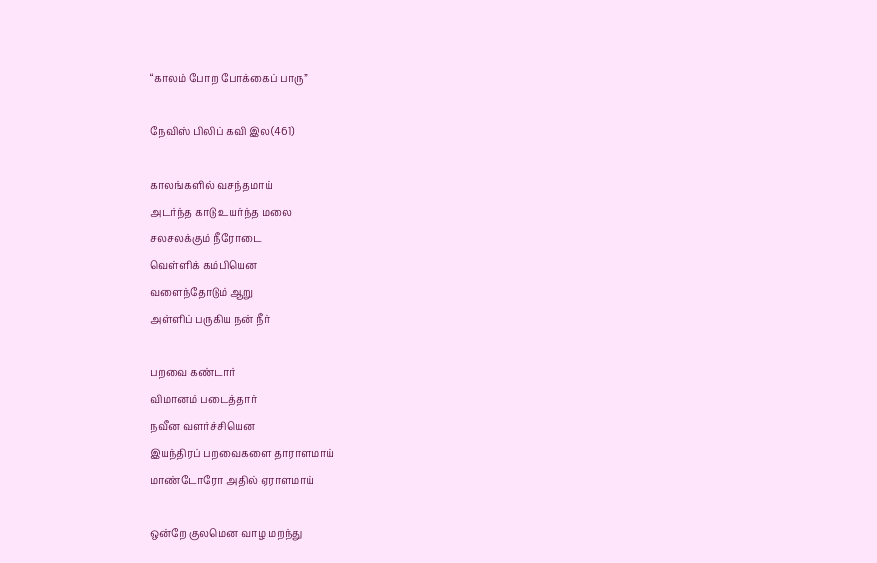“காலம் போற போக்கைப் பாரு”

நேவிஸ் பிலிப் கவி இல(461)

காலங்களில் வசந்தமாய்
அடர்ந்த காடு உயர்ந்த மலை
சலசலக்கும் நீரோடை
வெள்ளிக் கம்பியென
வளைந்தோடும் ஆறு
அள்ளிப் பருகிய நன் நீர்

பறவை கண்டார்
விமானம் படைத்தார்
நவீன வளர்ச்சியென
இயந்திரப் பறவைகளை தாராளமாய்
மாண்டோரோ அதில் ஏராளமாய்

ஒன்றே குலமென வாழ மறந்து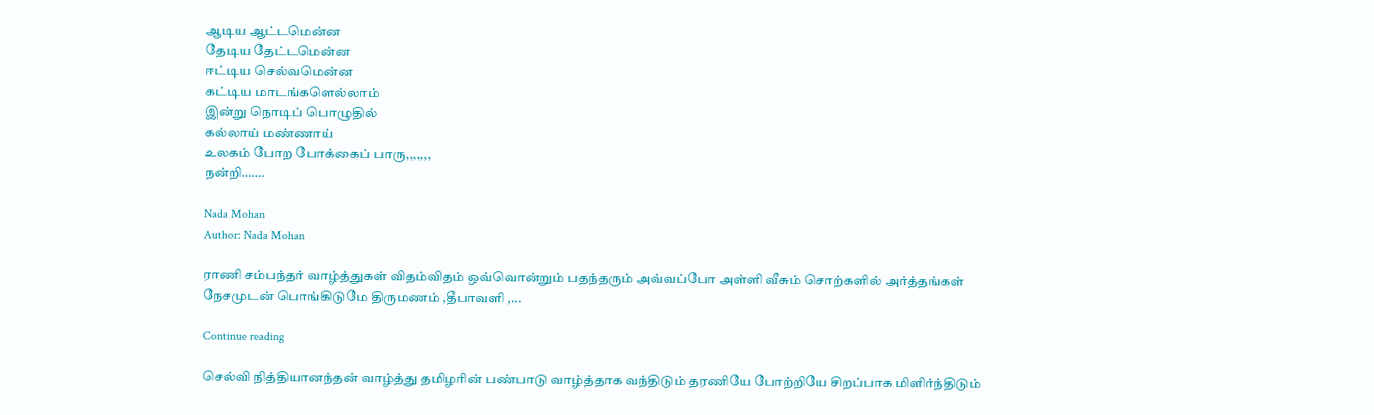ஆடிய ஆட்டமென்ன
தேடிய தேட்டமென்ன
ஈட்டிய செல்வமென்ன
கட்டிய மாடங்களெல்லாம்
இன்று நொடிப் பொழுதில்
கல்லாய் மண்ணாய்
உலகம் போற போக்கைப் பாரு,,,,,,,
நன்றி…….

Nada Mohan
Author: Nada Mohan

ராணி சம்பந்தர் வாழ்த்துகள் விதம்விதம் ஒவ்வொன்றும் பதந்தரும் அவ்வப்போ அள்ளி வீசும் சொற்களில் அர்த்தங்கள் நேசமுடன் பொங்கிடுமே திருமணம் ,தீபாவளி ,...

Continue reading

செல்வி நித்தியானந்தன் வாழ்த்து தமிழரின் பண்பாடு வாழ்த்தாக வந்திடும் தரணியே போற்றியே சிறப்பாக மிளிர்ந்திடும்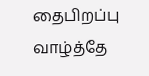தைபிறப்பு வாழ்த்தே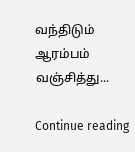வந்திடும் ஆரம்பம் வஞ்சித்து...

Continue reading